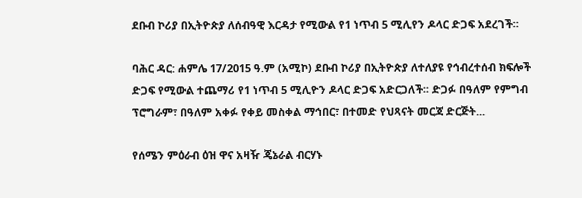ደቡብ ኮሪያ በኢትዮጵያ ለሰብዓዊ እርዳታ የሚውል የ1 ነጥብ 5 ሚሊየን ዶላር ድጋፍ አደረገች።

ባሕር ዳር: ሐምሌ 17/2015 ዓ.ም (አሚኮ) ደቡብ ኮሪያ በኢትዮጵያ ለተለያዩ የኅብረተሰብ ክፍሎች ድጋፍ የሚውል ተጨማሪ የ1 ነጥብ 5 ሚሊዮን ዶላር ድጋፍ አድርጋለች፡፡ ድጋፉ በዓለም የምግብ ፕሮግራም፣ በዓለም አቀፉ የቀይ መስቀል ማኅበር፣ በተመድ የህጻናት መርጃ ድርጅት...

የሰሜን ምዕራብ ዕዝ ዋና አዛዥ ጄኔራል ብርሃኑ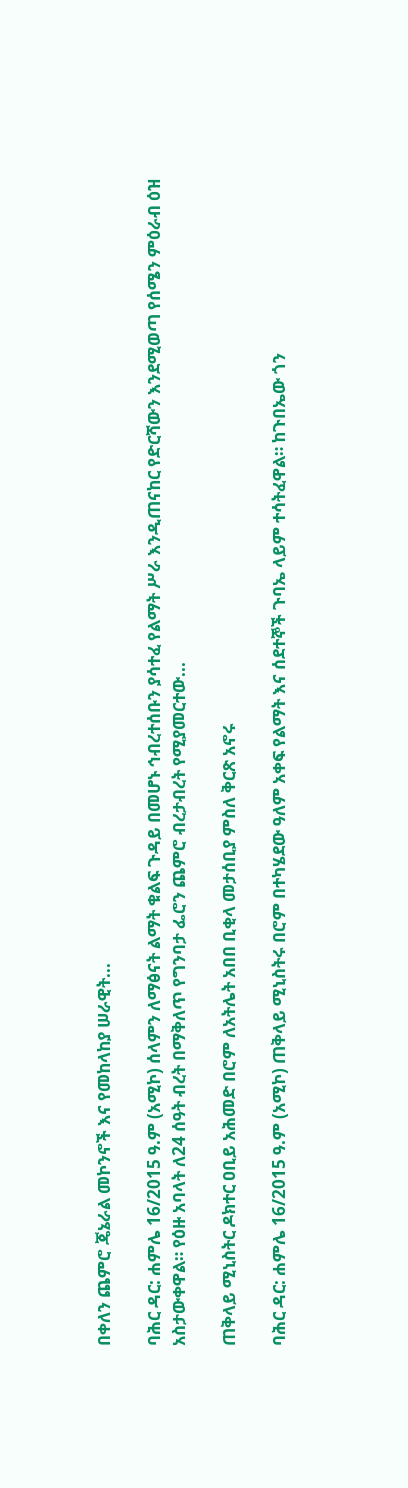በቀለን ጨምሮ ጄኔራል መኮንኖች እና የመከላከያ ሠራዊት...

ባሕር ዳር: ሐምሌ 16/2015 ዓ.ም (አሚኮ) ሰላምን ለማፅናት ልማት ቁልፍ ጉዳይ በመሆኑ ኅብረተሰቡን ያሳተፈ የልማት ሥራ እንዲጠናከር የድርሻውን እንደሚወጣ የሰሜን ምዕራብ ዕዝ አስታውቀዋል። የዕዙ አባላት ለ24 ሰዓት ብረት በማቅለጥ የግንባታ ፌሮን ጨምሮ ብረታብረት የሚያመርተው...

ጠቅላይ ሚኒስትር ዶክተር ዐቢይ አሕመድ በሮም ለአትሌት አበበ ቢቂላ መታሰቢያ ምስለ ቅርጽ አኖሩ

ባሕር ዳር: ሐምሌ 16/2015 ዓ.ም (አሚኮ) ጠቅላይ ሚኒስትሩ በሮም በተካሄደው ዓለም አቀፍ የልማት እና ሰደተኞች ጉባኤ ላይም ተሳትፈዋል። ከጉበኤው ጎን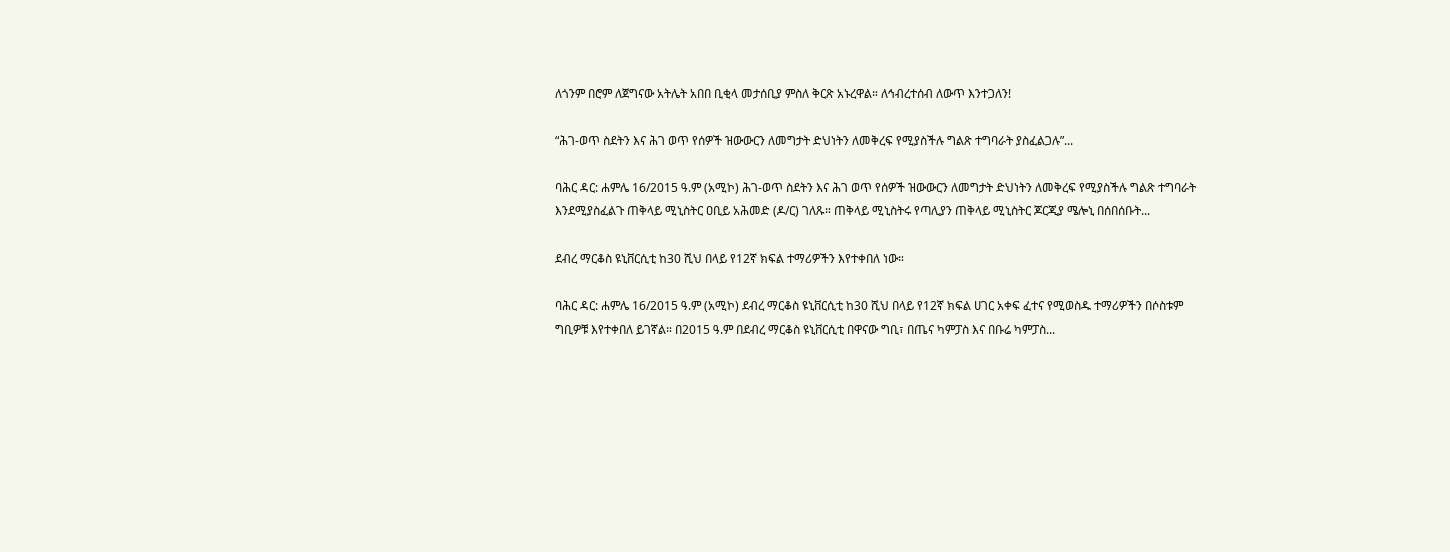ለጎንም በሮም ለጀግናው አትሌት አበበ ቢቂላ መታሰቢያ ምስለ ቅርጽ አኑረዋል። ለኅብረተሰብ ለውጥ እንተጋለን!

“ሕገ-ወጥ ስደትን እና ሕገ ወጥ የሰዎች ዝውውርን ለመግታት ድህነትን ለመቅረፍ የሚያስችሉ ግልጽ ተግባራት ያስፈልጋሉ”...

ባሕር ዳር: ሐምሌ 16/2015 ዓ.ም (አሚኮ) ሕገ-ወጥ ስደትን እና ሕገ ወጥ የሰዎች ዝውውርን ለመግታት ድህነትን ለመቅረፍ የሚያስችሉ ግልጽ ተግባራት እንደሚያስፈልጉ ጠቅላይ ሚኒስትር ዐቢይ አሕመድ (ዶ/ር) ገለጹ። ጠቅላይ ሚኒስትሩ የጣሊያን ጠቅላይ ሚኒስትር ጆርጂያ ሜሎኒ በሰበሰቡት...

ደብረ ማርቆስ ዩኒቨርሲቲ ከ30 ሺህ በላይ የ12ኛ ክፍል ተማሪዎችን እየተቀበለ ነው።

ባሕር ዳር: ሐምሌ 16/2015 ዓ.ም (አሚኮ) ደብረ ማርቆስ ዩኒቨርሲቲ ከ30 ሺህ በላይ የ12ኛ ክፍል ሀገር አቀፍ ፈተና የሚወስዱ ተማሪዎችን በሶስቱም ግቢዎቹ እየተቀበለ ይገኛል። በ2015 ዓ.ም በደብረ ማርቆስ ዩኒቨርሲቲ በዋናው ግቢ፣ በጤና ካምፓስ እና በቡሬ ካምፓስ...